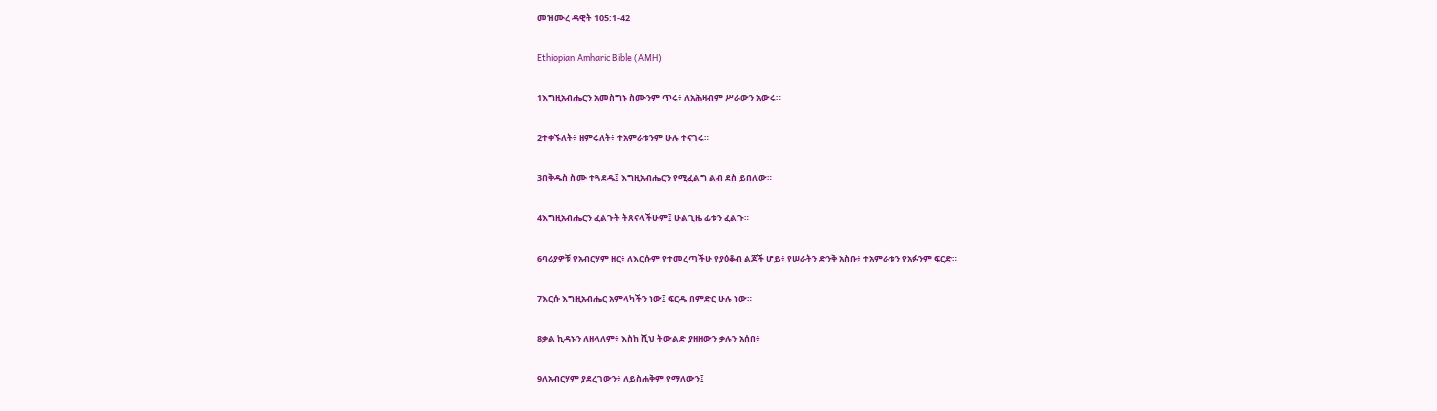መዝሙረ ዳዊት 105:1-42

Ethiopian Amharic Bible (AMH)

1እግዚአብሔርን አመስግኑ ስሙንም ጥሩ፥ ለአሕዛብም ሥራውን አውሩ።

2ተቀኙለት፥ ዘምሩለት፥ ተአምራቱንም ሁሉ ተናገሩ።

3በቅዱስ ስሙ ተጓደዱ፤ እግዚአብሔርን የሚፈልግ ልብ ደስ ይበለው።

4እግዚአብሔርን ፈልጉት ትጸናላችሁም፤ ሁልጊዜ ፊቱን ፈልጉ።

6ባሪያዎቹ የአብርሃም ዘር፥ ለእርሱም የተመረጣችሁ የያዕቆብ ልጆች ሆይ፥ የሠራትን ድንቅ አስቡ፥ ተአምራቱን የአፉንም ፍርድ።

7እርሱ እግዚአብሔር አምላካችን ነው፤ ፍርዱ በምድር ሁሉ ነው።

8ቃል ኪዳኑን ለዘላለም፥ እስከ ሺህ ትውልድ ያዘዘውን ቃሉን አሰበ፥

9ለአብርሃም ያደረገውን፥ ለይስሐቅም የማለውን፤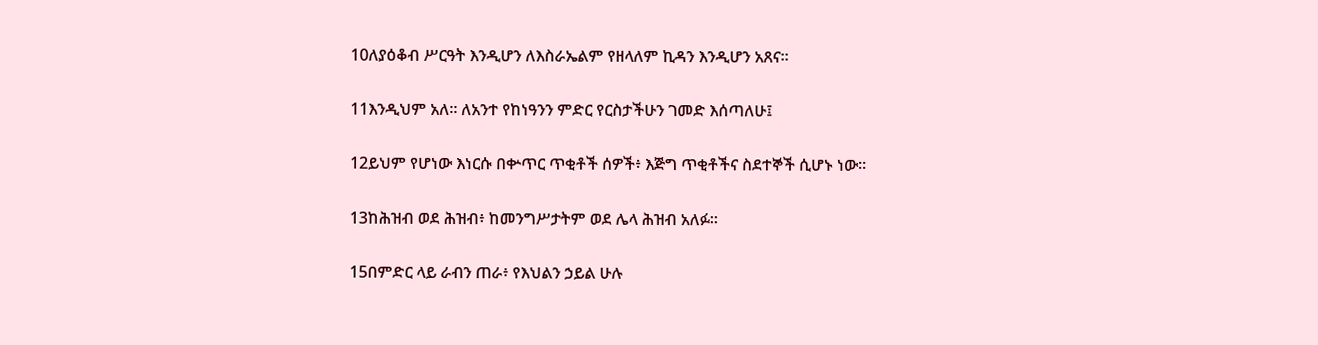10ለያዕቆብ ሥርዓት እንዲሆን ለእስራኤልም የዘላለም ኪዳን እንዲሆን አጸና።

11እንዲህም አለ። ለአንተ የከነዓንን ምድር የርስታችሁን ገመድ እሰጣለሁ፤

12ይህም የሆነው እነርሱ በቍጥር ጥቂቶች ሰዎች፥ እጅግ ጥቂቶችና ስደተኞች ሲሆኑ ነው።

13ከሕዝብ ወደ ሕዝብ፥ ከመንግሥታትም ወደ ሌላ ሕዝብ አለፉ።

15በምድር ላይ ራብን ጠራ፥ የእህልን ኃይል ሁሉ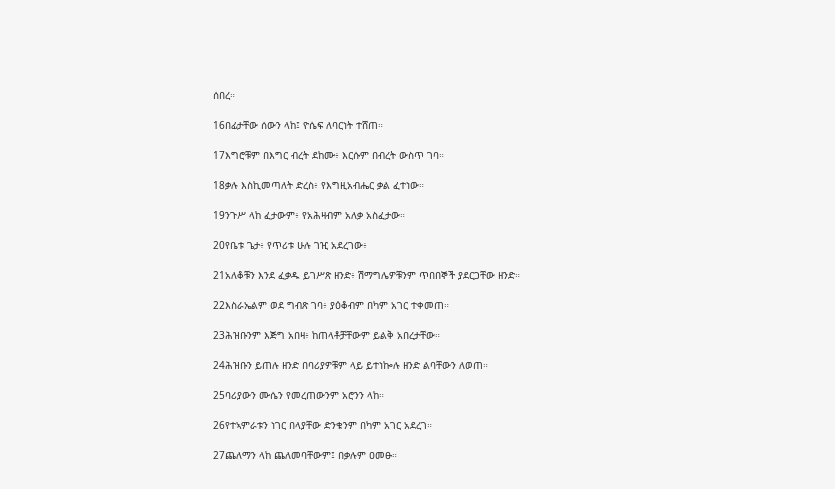ሰበረ።

16በፊታቸው ሰውን ላከ፤ ዮሴፍ ለባርነት ተሸጠ።

17እግሮቹም በእግር ብረት ደከሙ፥ እርሱም በብረት ውስጥ ገባ።

18ቃሉ እስኪመጣለት ድረስ፥ የእግዚአብሔር ቃል ፈተነው።

19ንጉሥ ላከ ፈታውም፥ የአሕዛብም አለቃ አስፈታው።

20የቤቱ ጌታ፥ የጥሪቱ ሁሉ ገዢ አደረገው፥

21አለቆቹን እንደ ፈቃዱ ይገሥጽ ዘንድ፥ ሽማግሌዎቹንም ጥበበኞች ያደርጋቸው ዘንድ።

22እስራኤልም ወደ ግብጽ ገባ፥ ያዕቆብም በካም አገር ተቀመጠ።

23ሕዝቡንም እጅግ አበዛ፥ ከጠላቶቻቸውም ይልቅ አበረታቸው።

24ሕዝቡን ይጠሉ ዘንድ በባሪያዎቹም ላይ ይተነኰሉ ዘንድ ልባቸውን ለወጠ።

25ባሪያውን ሙሴን የመረጠውንም አሮንን ላከ።

26የተኣምራቱን ነገር በላያቸው ድንቁንም በካም አገር አደረገ።

27ጨለማን ላከ ጨለመባቸውም፤ በቃሉም ዐመፁ።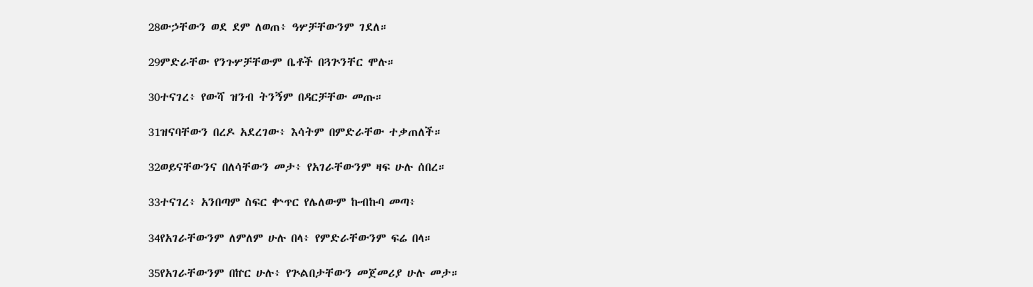28ውኃቸውን ወደ ደም ለወጠ፥ ዓሦቻቸውንም ገደለ።

29ምድራቸው የንጉሦቻቸውም ቤቶች በጓጕንቸር ሞሉ።

30ተናገረ፥ የውሻ ዝንብ ትንኝም በዳርቻቸው መጡ።

31ዝናባቸውን በረዶ አደረገው፥ እሳትም በምድራቸው ተቃጠለች።

32ወይናቸውንና በለሳቸውን መታ፥ የአገራቸውንም ዛፍ ሁሉ ሰበረ።

33ተናገረ፥ አንበጣም ስፍር ቍጥር የሌለውም ኩብኩባ መጣ፥

34የአገራቸውንም ለምለም ሁሉ በላ፥ የምድራቸውንም ፍሬ በላ።

35የአገራቸውንም በኵር ሁሉ፥ የጕልበታቸውን መጀመሪያ ሁሉ መታ።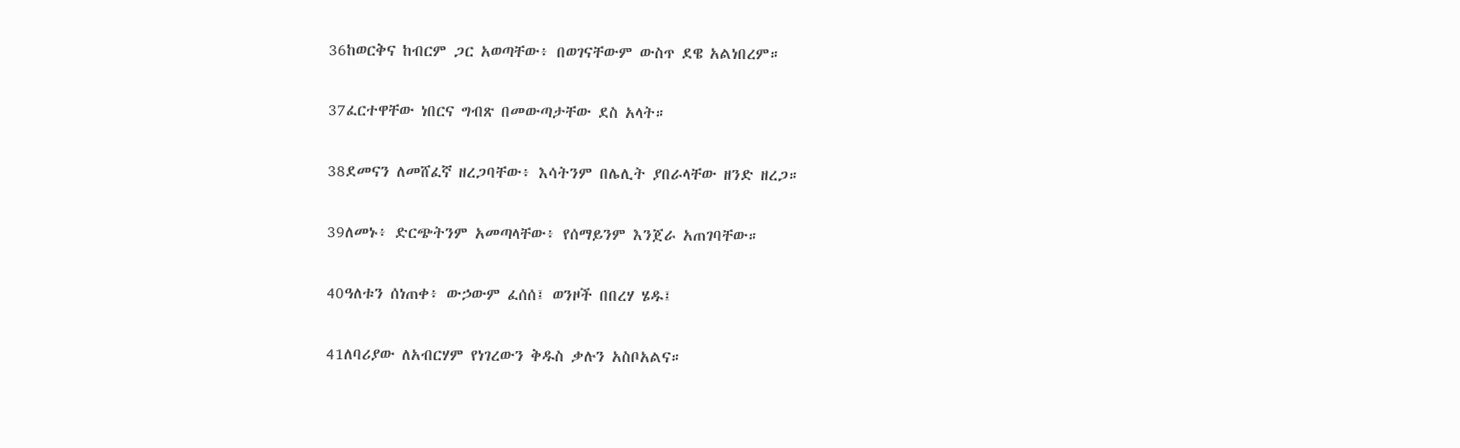36ከወርቅና ከብርም ጋር አወጣቸው፥ በወገናቸውም ውስጥ ደዌ አልነበረም።

37ፈርተዋቸው ነበርና ግብጽ በመውጣታቸው ደስ አላት።

38ደመናን ለመሸፈኛ ዘረጋባቸው፥ እሳትንም በሌሊት ያበራላቸው ዘንድ ዘረጋ።

39ለመኑ፥ ድርጭትንም አመጣላቸው፥ የሰማይንም እንጀራ አጠገባቸው።

40ዓለቱን ሰነጠቀ፥ ውኃውም ፈሰሰ፤ ወንዞች በበረሃ ሄዱ፤

41ለባሪያው ለአብርሃም የነገረውን ቅዱስ ቃሉን አስቦአልና።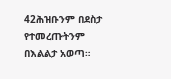42ሕዝቡንም በደስታ የተመረጡትንም በእልልታ አወጣ።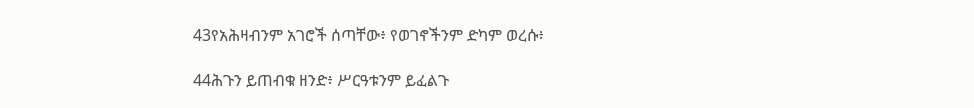43የአሕዛብንም አገሮች ሰጣቸው፥ የወገኖችንም ድካም ወረሱ፥

44ሕጉን ይጠብቁ ዘንድ፥ ሥርዓቱንም ይፈልጉ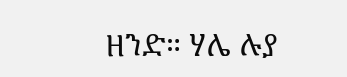ዘንድ። ሃሌ ሉያ